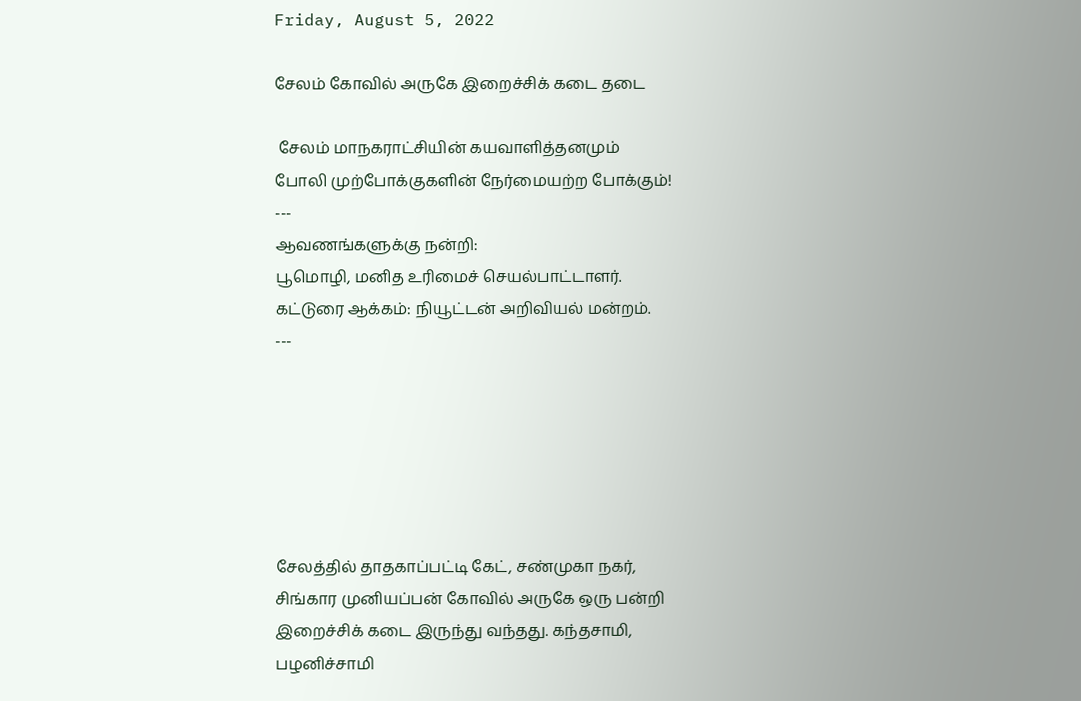Friday, August 5, 2022

சேலம் கோவில் அருகே இறைச்சிக் கடை தடை

 சேலம் மாநகராட்சியின் கயவாளித்தனமும்
போலி முற்போக்குகளின் நேர்மையற்ற போக்கும்!
---
ஆவணங்களுக்கு நன்றி:
பூமொழி, மனித உரிமைச் செயல்பாட்டாளர்.
கட்டுரை ஆக்கம்: நியூட்டன் அறிவியல் மன்றம்.
---






சேலத்தில் தாதகாப்பட்டி கேட், சண்முகா நகர்,
சிங்கார முனியப்பன் கோவில் அருகே ஒரு பன்றி
இறைச்சிக் கடை இருந்து வந்தது. கந்தசாமி,
பழனிச்சாமி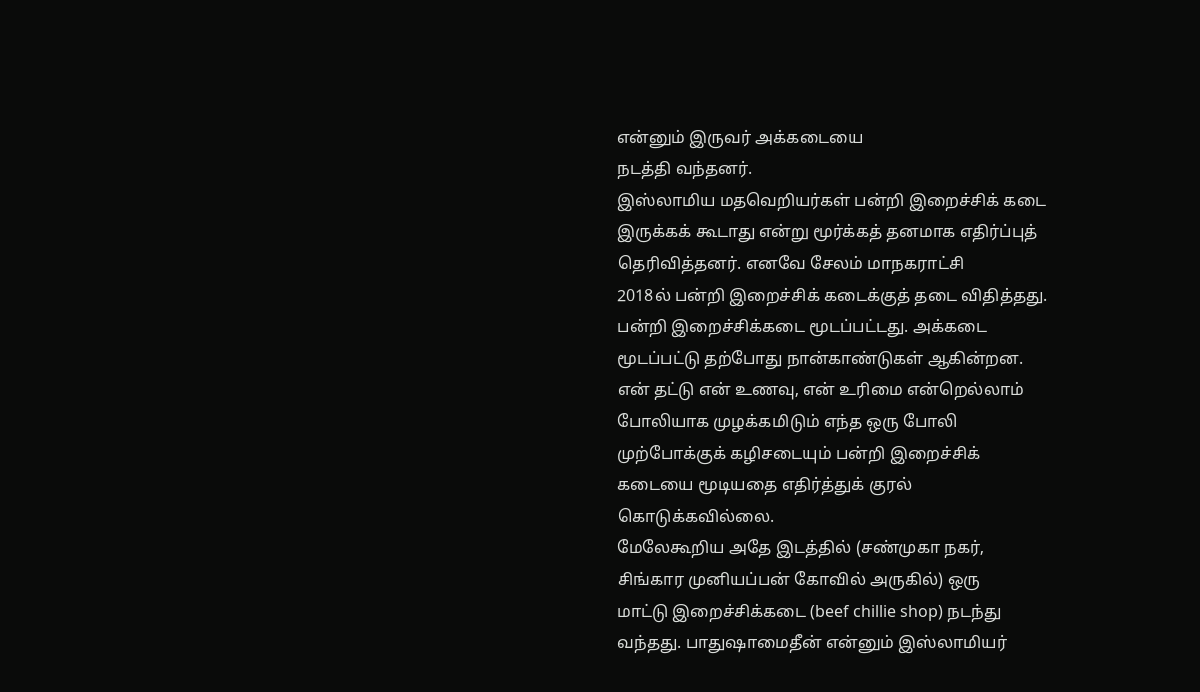என்னும் இருவர் அக்கடையை
நடத்தி வந்தனர்.
இஸ்லாமிய மதவெறியர்கள் பன்றி இறைச்சிக் கடை
இருக்கக் கூடாது என்று மூர்க்கத் தனமாக எதிர்ப்புத்
தெரிவித்தனர். எனவே சேலம் மாநகராட்சி
2018ல் பன்றி இறைச்சிக் கடைக்குத் தடை விதித்தது.
பன்றி இறைச்சிக்கடை மூடப்பட்டது. அக்கடை
மூடப்பட்டு தற்போது நான்காண்டுகள் ஆகின்றன.
என் தட்டு என் உணவு, என் உரிமை என்றெல்லாம்
போலியாக முழக்கமிடும் எந்த ஒரு போலி
முற்போக்குக் கழிசடையும் பன்றி இறைச்சிக்
கடையை மூடியதை எதிர்த்துக் குரல்
கொடுக்கவில்லை.
மேலேகூறிய அதே இடத்தில் (சண்முகா நகர்,
சிங்கார முனியப்பன் கோவில் அருகில்) ஒரு
மாட்டு இறைச்சிக்கடை (beef chillie shop) நடந்து
வந்தது. பாதுஷாமைதீன் என்னும் இஸ்லாமியர்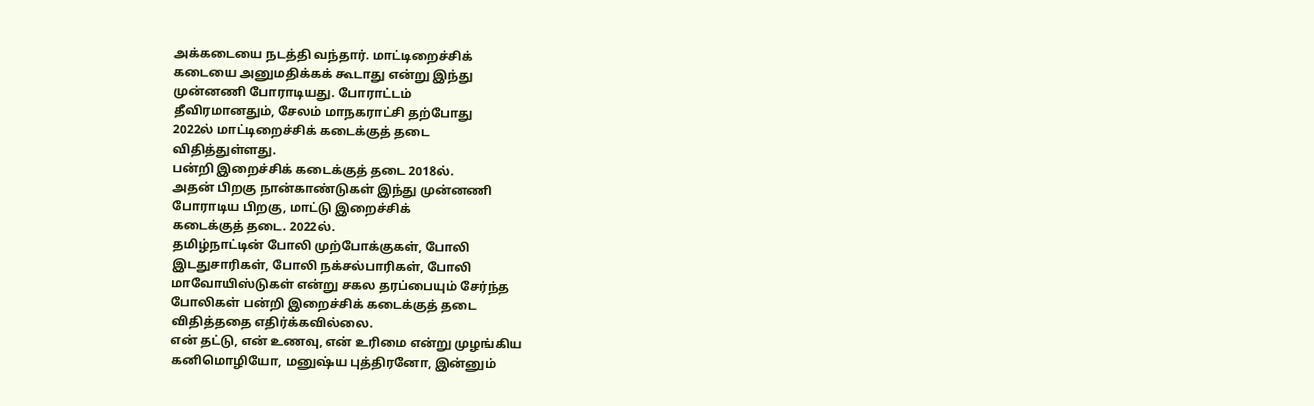அக்கடையை நடத்தி வந்தார். மாட்டிறைச்சிக்
கடையை அனுமதிக்கக் கூடாது என்று இந்து
முன்னணி போராடியது. போராட்டம்
தீவிரமானதும், சேலம் மாநகராட்சி தற்போது
2022ல் மாட்டிறைச்சிக் கடைக்குத் தடை
விதித்துள்ளது.
பன்றி இறைச்சிக் கடைக்குத் தடை 2018ல்.
அதன் பிறகு நான்காண்டுகள் இந்து முன்னணி
போராடிய பிறகு, மாட்டு இறைச்சிக்
கடைக்குத் தடை. 2022ல்.
தமிழ்நாட்டின் போலி முற்போக்குகள், போலி
இடதுசாரிகள், போலி நக்சல்பாரிகள், போலி
மாவோயிஸ்டுகள் என்று சகல தரப்பையும் சேர்ந்த
போலிகள் பன்றி இறைச்சிக் கடைக்குத் தடை
விதித்ததை எதிர்க்கவில்லை.
என் தட்டு, என் உணவு, என் உரிமை என்று முழங்கிய
கனிமொழியோ, மனுஷ்ய புத்திரனோ, இன்னும்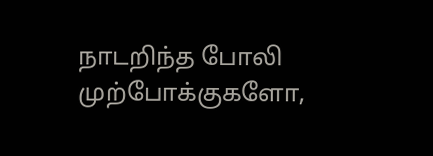நாடறிந்த போலி முற்போக்குகளோ,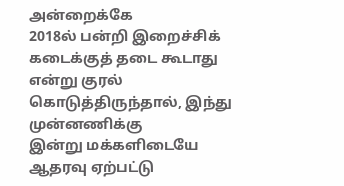அன்றைக்கே
2018ல் பன்றி இறைச்சிக் கடைக்குத் தடை கூடாது
என்று குரல் கொடுத்திருந்தால், இந்து முன்னணிக்கு
இன்று மக்களிடையே ஆதரவு ஏற்பட்டு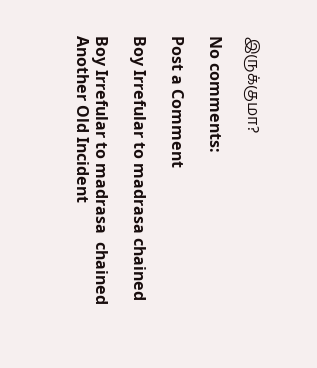இருக்குமா?

No comments:

Post a Comment

Boy Irrefular to madrasa chained

Boy Irrefular to madrasa  chained  Another Old Incident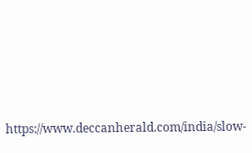https://www.deccanherald.com/india/slow-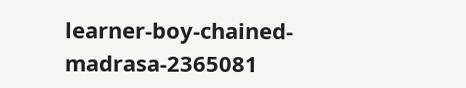learner-boy-chained-madrasa-2365081